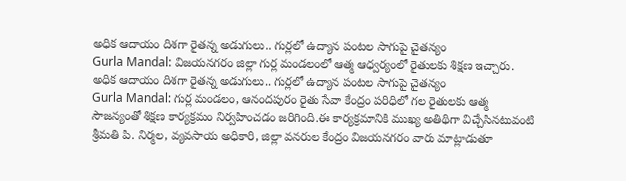అధిక ఆదాయం దిశగా రైతన్న అడుగులు.. గుర్లలో ఉద్యాన పంటల సాగుపై చైతన్యం
Gurla Mandal: విజయనగరం జిల్లా గుర్ల మండలంలో ఆత్మ ఆధ్వర్యంలో రైతులకు శిక్షణ ఇచ్చారు.
అధిక ఆదాయం దిశగా రైతన్న అడుగులు.. గుర్లలో ఉద్యాన పంటల సాగుపై చైతన్యం
Gurla Mandal: గుర్ల మండలం, ఆనందపురం రైతు సేవా కేంద్రం పరిధిలో గల రైతులకు ఆత్మ సౌజన్యంతో శిక్షణ కార్యక్రమం నిర్వహించడం జరిగింది.ఈ కార్యక్రమానికి ముఖ్య అతిథిగా విచ్చేసినటువంటి శ్రీమతి పి. నిర్మల, వ్యవసాయ అధికారి, జిల్లా వనరుల కేంద్రం విజయనగరం వారు మాట్లాడుతూ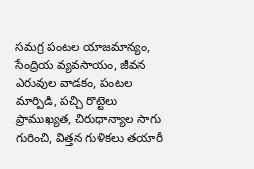సమగ్ర పంటల యాజమాన్యం, సేంద్రియ వ్యవసాయం, జీవన ఎరువుల వాడకం, పంటల మార్పిడి, పచ్చి రొట్టెలు ప్రాముఖ్యత, చిరుధాన్యాల సాగు గురించి, విత్తన గుళికలు తయారీ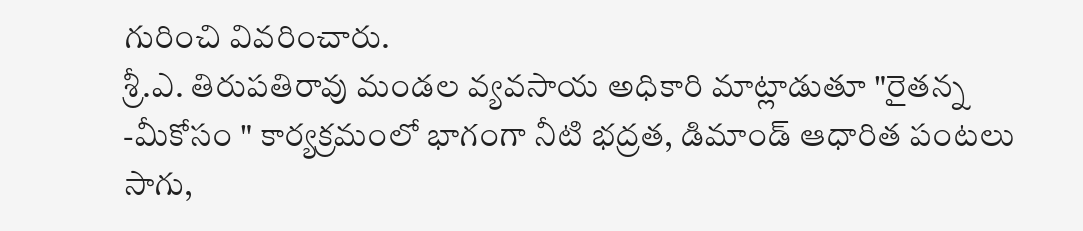గురించి వివరించారు.
శ్రీ.ఎ. తిరుపతిరావు మండల వ్యవసాయ అధికారి మాట్లాడుతూ "రైతన్న -మీకోసం " కార్యక్రమంలో భాగంగా నీటి భద్రత, డిమాండ్ ఆధారిత పంటలు సాగు,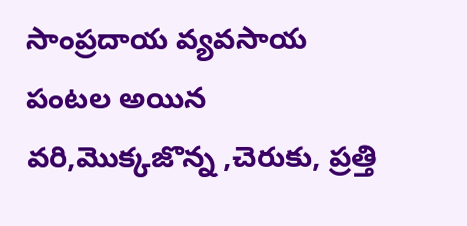సాంప్రదాయ వ్యవసాయ పంటల అయిన వరి,మొక్కజొన్న ,చెరుకు, ప్రత్తి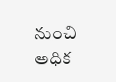నుంచి అధిక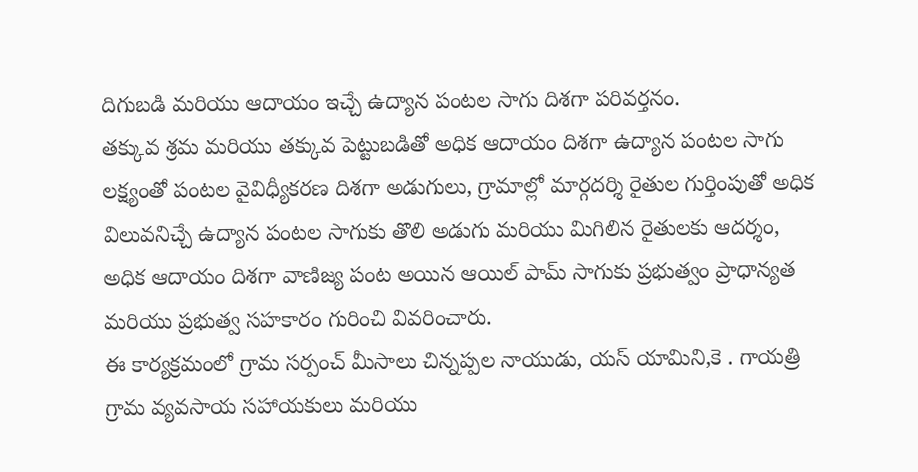దిగుబడి మరియు ఆదాయం ఇచ్చే ఉద్యాన పంటల సాగు దిశగా పరివర్తనం.
తక్కువ శ్రమ మరియు తక్కువ పెట్టుబడితో అధిక ఆదాయం దిశగా ఉద్యాన పంటల సాగు లక్ష్యంతో పంటల వైవిధ్యీకరణ దిశగా అడుగులు, గ్రామాల్లో మార్గదర్శి రైతుల గుర్తింపుతో అధిక విలువనిచ్చే ఉద్యాన పంటల సాగుకు తొలి అడుగు మరియు మిగిలిన రైతులకు ఆదర్శం,
అధిక ఆదాయం దిశగా వాణిజ్య పంట అయిన ఆయిల్ పామ్ సాగుకు ప్రభుత్వం ప్రాధాన్యత మరియు ప్రభుత్వ సహకారం గురించి వివరించారు.
ఈ కార్యక్రమంలో గ్రామ సర్పంచ్ మీసాలు చిన్నప్పల నాయుడు, యస్ యామిని,కె . గాయత్రి గ్రామ వ్యవసాయ సహాయకులు మరియు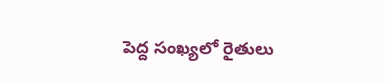పెద్ద సంఖ్యలో రైతులు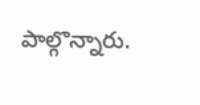పాల్గొన్నారు.